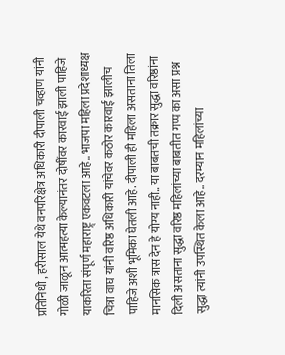प्रतिनिधी , हरीसाल येथे वनपरिक्षेत्र अधिकारी दीपाली चव्हाण यांनी गोळी जाळून आत्महत्या केल्यानंतर दोषींवर कारवाई झाली पाहिजे याकरिता संपूर्ण महाराष्ट्र् एकवटला आहे.. भाजपा महिला प्रदेशाध्यक्ष चित्रा वाघ यांनी वरिष्ठ अधिकारी यांचेवर कठोर कारवाई झालीच पाहिजे अशी भूमिका घेतली आहे. दीपाली ही महिला असताना तिला मानसिक त्रास देन हे योग्य नाही.. या बाबतची तक्रार सुद्धा वरिष्ठांना दिली असताना सुद्धा वरिष्ठ महिलांच्या बाबतीत गप्प का असा प्रश्न सुद्धा त्यांनी उपस्थित केला आहे.. दरम्यान महिलांच्या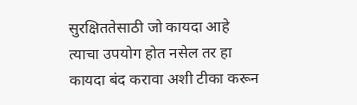सुरक्षिततेसाठी जो कायदा आहे त्याचा उपयोग होत नसेल तर हा कायदा बंद करावा अशी टीका करून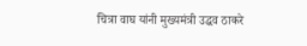चित्रा वाघ यांनी मुख्यमंत्री उद्धव ठाकरे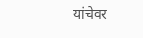यांचेवर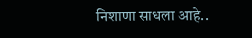निशाणा साधला आहे..